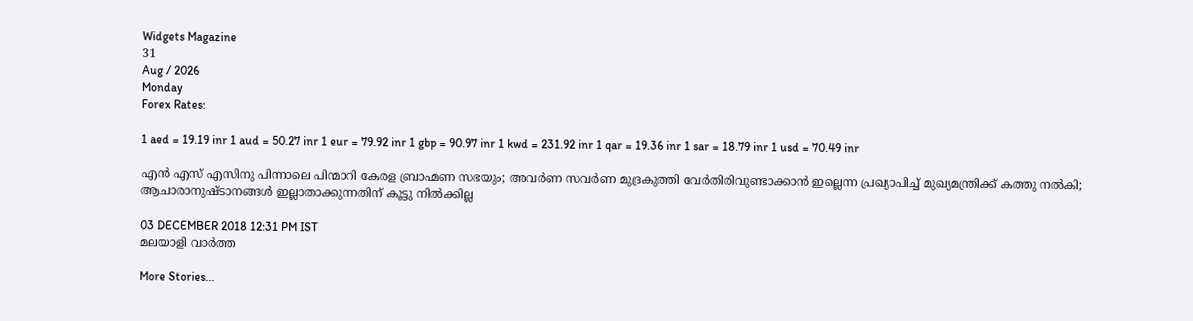Widgets Magazine
31
Aug / 2026
Monday
Forex Rates:

1 aed = 19.19 inr 1 aud = 50.27 inr 1 eur = 79.92 inr 1 gbp = 90.97 inr 1 kwd = 231.92 inr 1 qar = 19.36 inr 1 sar = 18.79 inr 1 usd = 70.49 inr

എൻ എസ് എസിനു പിന്നാലെ പിന്മാറി കേരള ബ്രാഹ്മണ സഭയും; അവർണ സവർണ മുദ്രകുത്തി വേർതിരിവുണ്ടാക്കാൻ ഇല്ലെന്ന പ്രഖ്യാപിച്ച്‌ മുഖ്യമന്ത്രിക്ക് കത്തു നൽകി; ആചാരാനുഷ്ടാനങ്ങൾ ഇല്ലാതാക്കുന്നതിന് കൂട്ടു നിൽക്കില്ല

03 DECEMBER 2018 12:31 PM IST
മലയാളി വാര്‍ത്ത

More Stories...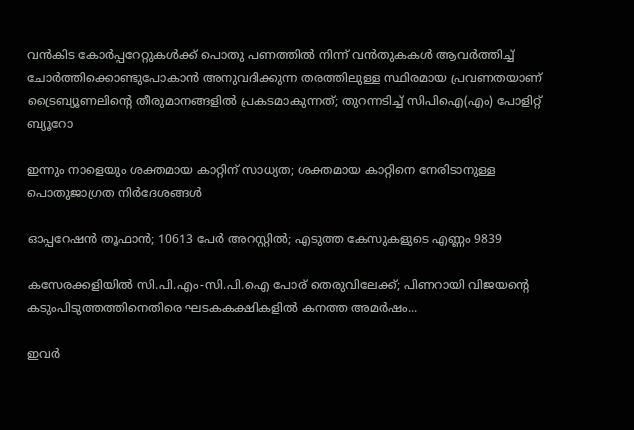വൻകിട കോർപ്പറേറ്റുകൾക്ക് പൊതു പണത്തിൽ നിന്ന് വൻതുകകൾ ആവർത്തിച്ച് ചോർത്തിക്കൊണ്ടുപോകാൻ അനുവദിക്കുന്ന തരത്തിലുള്ള സ്ഥിരമായ പ്രവണതയാണ് ട്രൈബ്യൂണലിന്റെ തീരുമാനങ്ങളിൽ പ്രകടമാകുന്നത്; തുറന്നടിച്ച് സിപിഐ(എം) പോളിറ്റ് ബ്യൂറോ

ഇന്നും നാളെയും ശക്തമായ കാറ്റിന് സാധ്യത; ശക്തമായ കാറ്റിനെ നേരിടാനുള്ള പൊതുജാഗ്രത നിർദേശങ്ങൾ

ഓപ്പറേഷന്‍ തൂഫാന്‍; 10613 പേർ അറസ്റ്റിൽ; എടുത്ത കേസുകളുടെ എണ്ണം 9839

കസേരക്കളിയിൽ സി.പി.എം-സി.പി.ഐ പോര് തെരുവിലേക്ക്; പിണറായി വിജയന്റെ കടുംപിടുത്തത്തിനെതിരെ ഘടകകക്ഷികളിൽ കനത്ത അമർഷം...

ഇവർ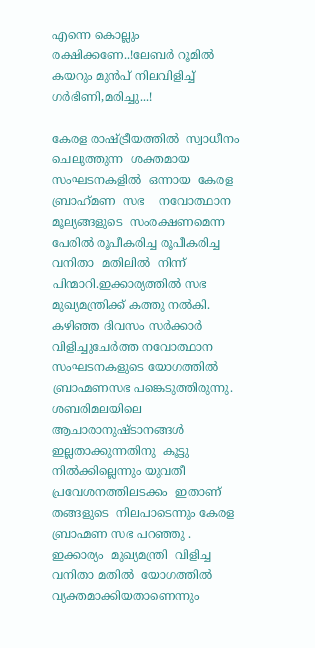എന്നെ കൊല്ലും രക്ഷിക്കണേ..!ലേബർ റൂമിൽ കയറും മുൻപ് നിലവിളിച്ച് ഗർഭിണി,മരിച്ചു...!

കേരള രാഷ്ട്രീയത്തിൽ  സ്വാധീനം  ചെലുത്തുന്ന  ശക്തമായ  സംഘടനകളിൽ  ഒന്നായ  കേരള ബ്രാഹ്‌മണ  സഭ    നവോത്ഥാന  മൂല്യങ്ങളുടെ  സംരക്ഷണമെന്ന  പേരിൽ രൂപീകരിച്ച രൂപീകരിച്ച വനിതാ  മതിലിൽ  നിന്ന്  പിന്മാറി.ഇക്കാര്യത്തില്‍ സഭ മുഖ്യമന്ത്രിക്ക് കത്തു നല്‍കി. കഴിഞ്ഞ ദിവസം സര്‍ക്കാര്‍ വിളിച്ചുചേര്‍ത്ത നവോത്ഥാന സംഘടനകളുടെ യോഗത്തില്‍ ബ്രാഹ്മണസഭ പങ്കെടുത്തിരുന്നു.    ശബരിമലയിലെ  ആചാരാനുഷ്ടാനങ്ങൾ ഇല്ലതാക്കുന്നതിനു  കൂട്ടു   നിൽക്കില്ലെന്നും യുവതീ  പ്രവേശനത്തിലടക്കം  ഇതാണ്  തങ്ങളുടെ  നിലപാടെന്നും കേരള ബ്രാഹ്മണ സഭ പറഞ്ഞു . ഇക്കാര്യം  മുഖ്യമന്ത്രി  വിളിച്ച  വനിതാ മതിൽ  യോഗത്തിൽ  വ്യക്തമാക്കിയതാണെന്നും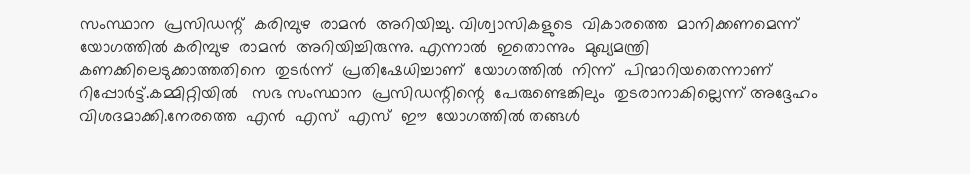സംസ്ഥാന  പ്രസിഡന്റ്  കരിമ്പുഴ  രാമൻ  അറിയിച്ചു. വിശ്വാസികളുടെ  വികാരത്തെ  മാനിക്കണമെന്ന്  യോഗത്തിൽ കരിമ്പുഴ  രാമൻ  അറിയിച്ചിരുന്നു. എന്നാൽ  ഇതൊന്നും  മുഖ്യമന്ത്രി  കണക്കിലെടുക്കാത്തതിനെ  തുടർന്ന്  പ്രതിഷേധിച്ചാണ്  യോഗത്തിൽ  നിന്ന്  പിന്മാറിയതെന്നാണ്  റിപ്പോർട്ട്.കമ്മിറ്റിയിൽ   സഭ സംസ്ഥാന  പ്രസിഡന്റിന്റെ  പേരുണ്ടെങ്കിലും  തുടരാനാകില്ലെന്ന് അദ്ദേഹം  വിശദമാക്കി.നേരത്തെ  എൻ  എസ്  എസ്  ഈ  യോഗത്തിൽ തങ്ങൾ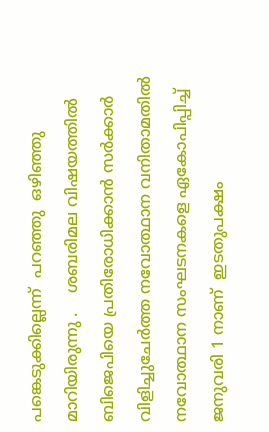പങ്കെടുക്കില്ലെന്ന്  പറഞ്ഞു  ഒഴിഞ്ഞു  മാറിയിരുന്നു .    ശബരിമല വിഷയത്തില്‍ ബിജെപിയെ പ്രതിരോധിക്കാന്‍ സര്‍ക്കാര്‍ വിളിച്ചുചേര്‍ത്ത നവോത്ഥാന വനിതാമതിൽ  നവോത്ഥാന സംഘടനകളെ ഏകോപിപ്പിച്ച്‌ ജനുവരി 1 നാണ്  ഇടതുപക്ഷം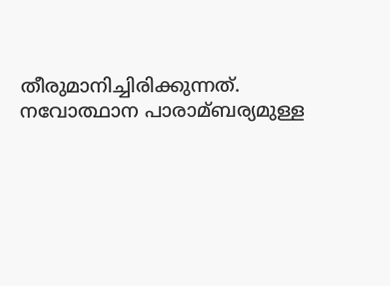തീരുമാനിച്ചിരിക്കുന്നത്.    നവോത്ഥാന പാരാമ്ബര്യമുള്ള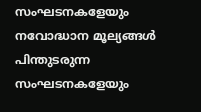സംഘടനകളേയും നവോദ്ധാന മൂല്യങ്ങള്‍ പിന്തുടരുന്ന സംഘടനകളേയും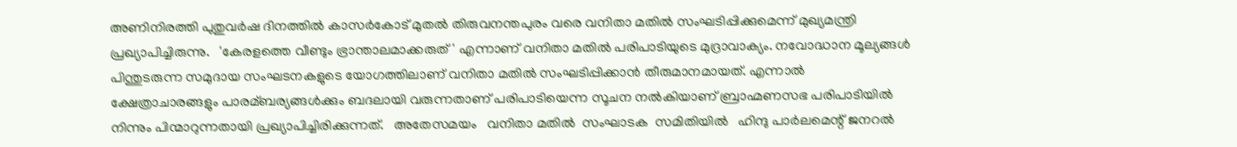അണിനിരത്തി പുതുവര്‍ഷ ദിനത്തില്‍ കാസര്‍കോട് മുതല്‍ തിരുവനന്തപുരം വരെ വനിതാ മതില്‍ സംഘടിപ്പിക്കുമെന്ന് മുഖ്യമന്ത്രി പ്രഖ്യാപിച്ചിരുന്നു.   'കേരളത്തെ വീണ്ടും ഭ്രാന്താലമാക്കരുത്' എന്നാണ് വനിതാ മതില്‍ പരിപാടിയുടെ മുദ്രാവാക്യം. നവോദ്ധാന മൂല്യങ്ങള്‍ പിന്തുടരുന്ന സമുദായ സംഘടനകളുടെ യോഗത്തിലാണ് വനിതാ മതില്‍ സംഘടിപ്പിക്കാന്‍ തീരുമാനമായത്. എന്നാല്‍ ക്ഷേത്രാചാരങ്ങളും പാരമ്ബര്യങ്ങള്‍ക്കും ബദലായി വരുന്നതാണ് പരിപാടിയെന്ന സൂചന നല്‍കിയാണ് ബ്രാഹ്മണസഭ പരിപാടിയില്‍ നിന്നും പിന്മാറുന്നതായി പ്രഖ്യാപിച്ചിരിക്കുന്നത്.   അതേസമയം   വനിതാ മതിൽ  സംഘാടക  സമിതിയിൽ   ഹിന്ദു പാർലമെന്റ് ജനറൽ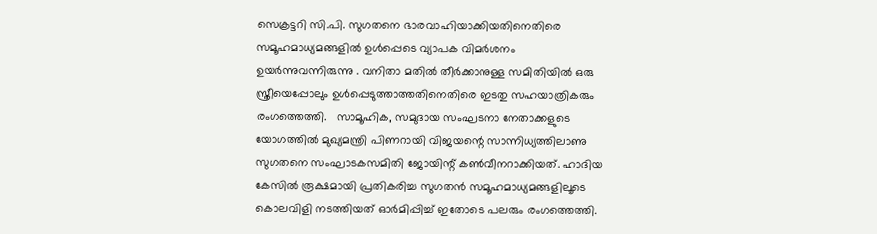സെക്രട്ടറി സി.പി. സുഗതനെ ഭാരവാഹിയാക്കിയതിനെതിരെ സമൂഹമാധ്യമങ്ങളിൽ ഉൾപ്പെടെ വ്യാപക വിമർശനം ഉയർന്നുവന്നിരുന്നു . വനിതാ മതിൽ തീർക്കാനുള്ള സമിതിയിൽ ഒരു സ്ത്രീയെപ്പോലും ഉൾപ്പെടുത്താത്തതിനെതിരെ ഇടതു സഹയാത്രികരും രംഗത്തെത്തി.   സാമൂഹിക, സമുദായ സംഘടനാ നേതാക്കളുടെ യോഗത്തിൽ മുഖ്യമന്ത്രി പിണറായി വിജയന്റെ സാന്നിധ്യത്തിലാണു സുഗതനെ സംഘാടകസമിതി ജോയിന്റ് കൺവീനറാക്കിയത്. ഹാദിയ കേസിൽ രൂക്ഷമായി പ്രതികരിച്ച സുഗതൻ സമൂഹമാധ്യമങ്ങളിലൂടെ കൊലവിളി നടത്തിയത് ഓർമിപ്പിച്ച് ഇതോടെ പലരും രംഗത്തെത്തി.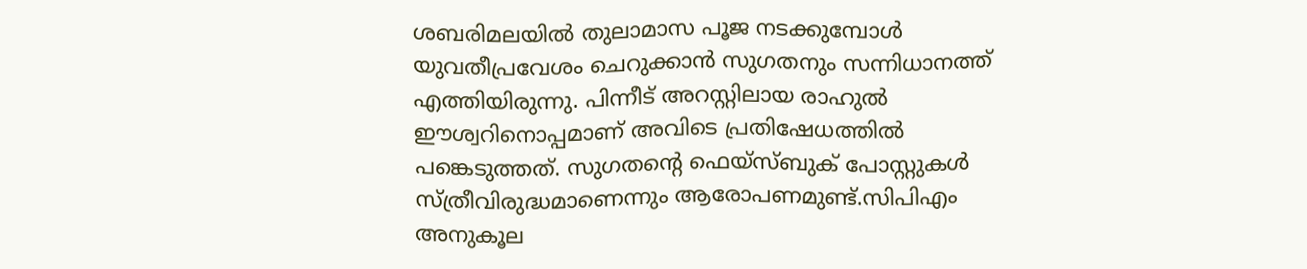ശബരിമലയിൽ തുലാമാസ പൂജ നടക്കുമ്പോൾ യുവതീപ്രവേശം ചെറുക്കാൻ സുഗതനും സന്നിധാനത്ത് എത്തിയിരുന്നു. പിന്നീട് അറസ്റ്റിലായ രാഹുൽ ഈശ്വറിനൊപ്പമാണ് അവിടെ പ്രതിഷേധത്തിൽ പങ്കെടുത്തത്. സുഗതന്റെ ഫെയ്സ്ബുക് പോസ്റ്റുകൾ സ്ത്രീവിരുദ്ധമാണെന്നും ആരോപണമുണ്ട്.സിപിഎം അനുകൂല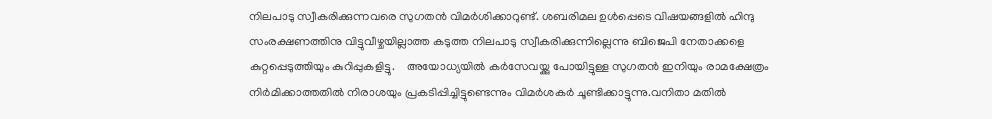നിലപാടു സ്വീകരിക്കുന്നവരെ സുഗതൻ വിമർശിക്കാറുണ്ട്. ശബരിമല ഉൾപ്പെടെ വിഷയങ്ങളിൽ ഹിന്ദു സംരക്ഷണത്തിനു വിട്ടുവീഴ്ചയില്ലാത്ത കടുത്ത നിലപാടു സ്വീകരിക്കുന്നില്ലെന്നു ബിജെപി നേതാക്കളെ കുറ്റപ്പെടുത്തിയും കുറിപ്പുകളിട്ടു.    അയോധ്യയിൽ കർസേവയ്ക്കു പോയിട്ടുള്ള സുഗതൻ ഇനിയും രാമക്ഷേത്രം നിർമിക്കാത്തതിൽ നിരാശയും പ്രകടിപ്പിച്ചിട്ടുണ്ടെന്നും വിമർശകർ ചൂണ്ടിക്കാട്ടുന്നു.വനിതാ മതിൽ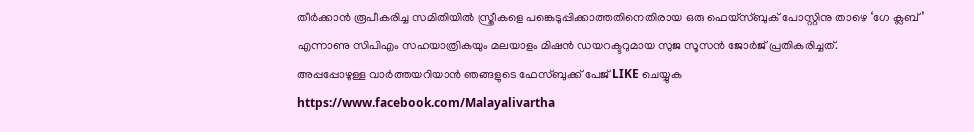തീർക്കാൻ രൂപീകരിച്ച സമിതിയിൽ സ്ത്രീകളെ പങ്കെടുപ്പിക്കാത്തതിനെതിരായ ഒരു ഫെയ്സ്ബുക് പോസ്റ്റിനു താഴെ ‘ഗേ ക്ലബ്’ എന്നാണു സിപിഎം സഹയാത്രികയും മലയാളം മിഷൻ ഡയറക്ടറുമായ സുജ സൂസൻ ജോർജ് പ്രതികരിച്ചത്.
അപ്പപ്പോഴുള്ള വാര്‍ത്തയറിയാന്‍ ഞങ്ങളുടെ ഫേസ്‌ബുക്ക്‌ പേജ് LIKE ചെയ്യുക
https://www.facebook.com/Malayalivartha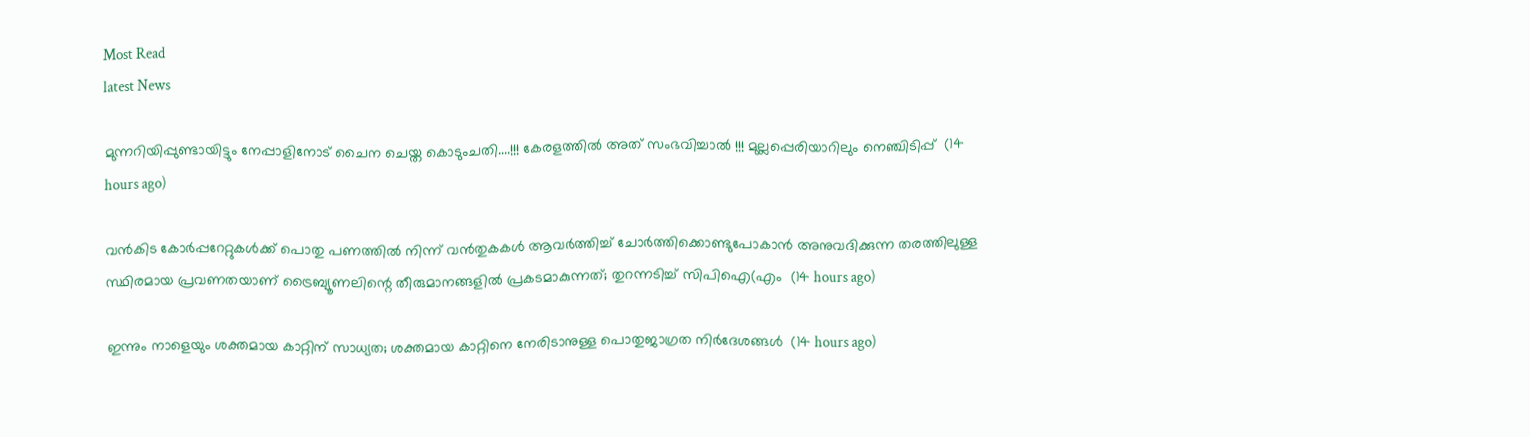Most Read
latest News

മുന്നറിയിപ്പുണ്ടായിട്ടും നേപ്പാളിനോട് ചൈന ചെയ്ത കൊടുംചതി....!!! കേരളത്തിൽ അത് സംഭവിച്ചാൽ !!! മുല്ലപ്പെരിയാറിലും നെഞ്ചിടിപ്പ്  (14 hours ago)

വൻകിട കോർപ്പറേറ്റുകൾക്ക് പൊതു പണത്തിൽ നിന്ന് വൻതുകകൾ ആവർത്തിച്ച് ചോർത്തിക്കൊണ്ടുപോകാൻ അനുവദിക്കുന്ന തരത്തിലുള്ള സ്ഥിരമായ പ്രവണതയാണ് ട്രൈബ്യൂണലിന്റെ തീരുമാനങ്ങളിൽ പ്രകടമാകുന്നത്; തുറന്നടിച്ച് സിപിഐ(എം  (14 hours ago)

ഇന്നും നാളെയും ശക്തമായ കാറ്റിന് സാധ്യത; ശക്തമായ കാറ്റിനെ നേരിടാനുള്ള പൊതുജാഗ്രത നിർദേശങ്ങൾ  (14 hours ago)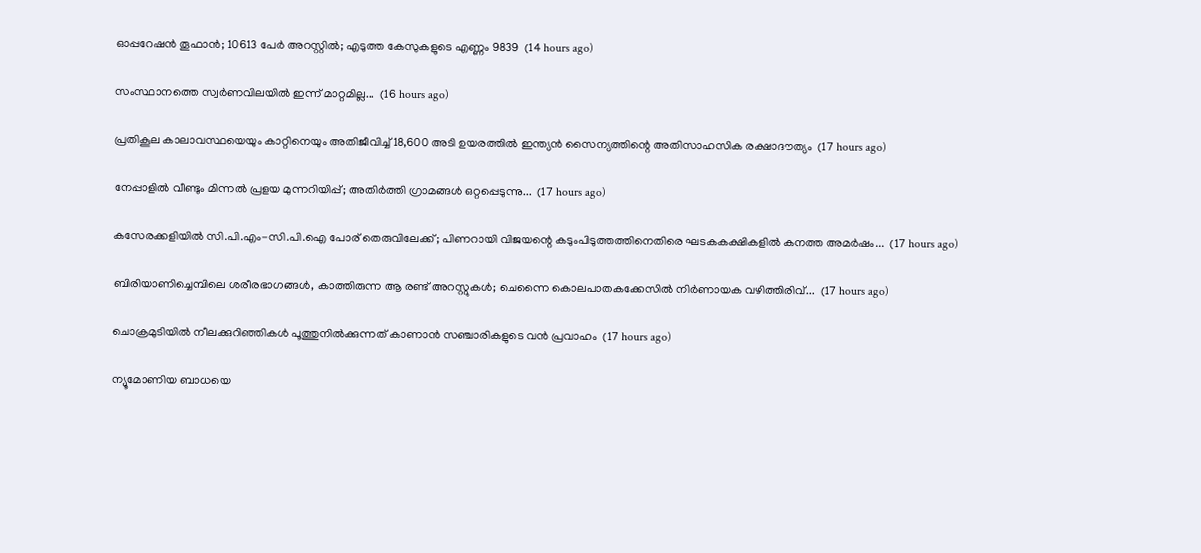ഓപ്പറേഷന്‍ തൂഫാന്‍; 10613 പേർ അറസ്റ്റിൽ; എടുത്ത കേസുകളുടെ എണ്ണം 9839  (14 hours ago)

സംസ്ഥാനത്തെ സ്വർണവിലയിൽ ഇന്ന് മാറ്റമില്ല...  (16 hours ago)

പ്രതികൂല കാലാവസ്ഥയെയും കാറ്റിനെയും അതിജീവിച്ച് 18,600 അടി ഉയരത്തിൽ ഇന്ത്യൻ സൈന്യത്തിന്റെ അതിസാഹസിക രക്ഷാദൗത്യം  (17 hours ago)

നേപ്പാളിൽ വീണ്ടും മിന്നൽ പ്രളയ മുന്നറിയിപ്പ്; അതിർത്തി ഗ്രാമങ്ങൾ ഒറ്റപ്പെടുന്നു...  (17 hours ago)

കസേരക്കളിയിൽ സി.പി.എം-സി.പി.ഐ പോര് തെരുവിലേക്ക്; പിണറായി വിജയന്റെ കടുംപിടുത്തത്തിനെതിരെ ഘടകകക്ഷികളിൽ കനത്ത അമർഷം...  (17 hours ago)

ബിരിയാണിച്ചെമ്പിലെ ശരീരഭാഗങ്ങൾ, കാത്തിരുന്ന ആ രണ്ട് അറസ്റ്റുകൾ; ചെന്നൈ കൊലപാതകക്കേസിൽ നിർണായക വഴിത്തിരിവ്...  (17 hours ago)

ചൊക്രമുടിയിൽ നീലക്കുറിഞ്ഞികൾ പൂത്തുനിൽക്കുന്നത് കാണാൻ സഞ്ചാരികളുടെ വൻ പ്രവാഹം  (17 hours ago)

ന്യൂമോണിയ ബാധയെ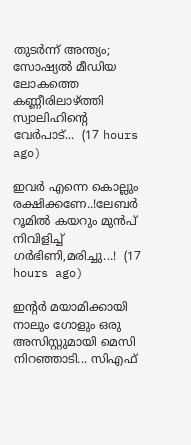തുടർന്ന് അന്ത്യം; സോഷ്യൽ മീഡിയ ലോകത്തെ കണ്ണീരിലാഴ്ത്തി സ്വാലിഹിന്റെ വേർപാട്...  (17 hours ago)

ഇവർ എന്നെ കൊല്ലും രക്ഷിക്കണേ..!ലേബർ റൂമിൽ കയറും മുൻപ് നിവിളിച്ച് ഗർഭിണി,മരിച്ചു...!  (17 hours ago)

ഇന്റർ മയാമിക്കായി നാലും ഗോളും ഒരു അസിസ്റ്റുമായി മെസി നിറഞ്ഞാടി... സിഎഫ്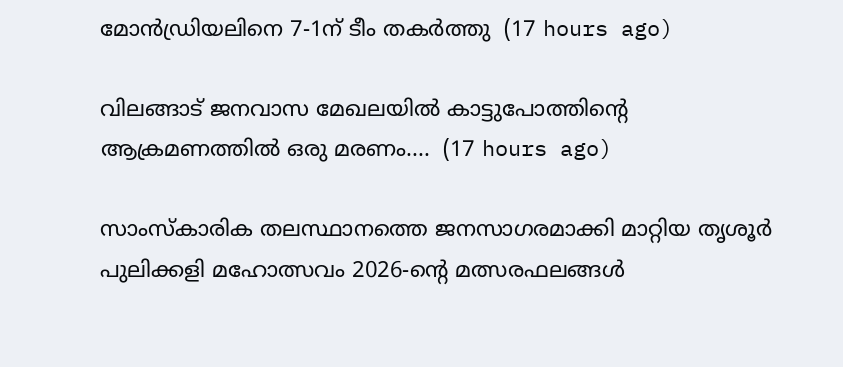മോൻഡ്രിയലിനെ 7-1ന് ടീം തകർത്തു  (17 hours ago)

വിലങ്ങാട് ജനവാസ മേഖലയിൽ കാട്ടുപോത്തിന്റെ ആക്രമണത്തിൽ ഒരു മരണം....  (17 hours ago)

സാംസ്കാരിക തലസ്ഥാനത്തെ ജനസാഗരമാക്കി മാറ്റിയ തൃശൂർ പുലിക്കളി മഹോത്സവം 2026-ന്റെ മത്സരഫലങ്ങൾ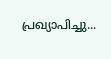പ്രഖ്യാപിച്ചു...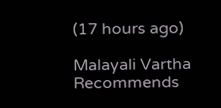(17 hours ago)

Malayali Vartha Recommends